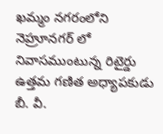ఖమ్మం నగరంలోని నెహ్రూనగర్ లో నివాసముంటున్న రిటైర్డు ఉత్తమ గణిత అధ్యాపకుడు బీ. వీ.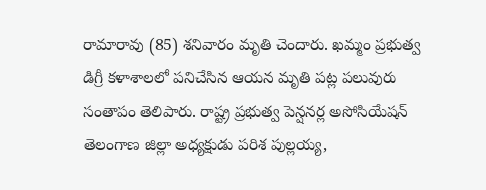రామారావు (85) శనివారం మృతి చెందారు. ఖమ్మం ప్రభుత్వ డిగ్రీ కళాశాలలో పనిచేసిన ఆయన మృతి పట్ల పలువురు సంతాపం తెలిపారు. రాష్ట్ర ప్రభుత్వ పెన్షనర్ల అసోసియేషన్ తెలంగాణ జిల్లా అధ్యక్షుడు పరిశ పుల్లయ్య,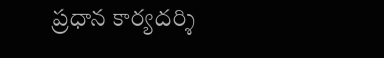ప్రధాన కార్యదర్శి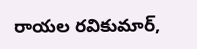రాయల రవికుమార్,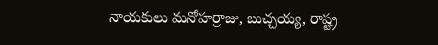నాయకులు మనోహర్రాజు, బుచ్చయ్య, రాష్ట్ర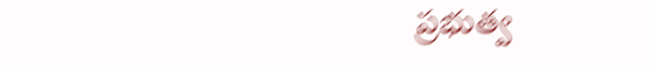ప్రభుత్వ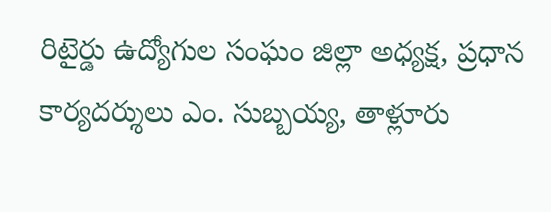రిటైర్డు ఉద్యోగుల సంఘం జిల్లా అధ్యక్ష, ప్రధాన కార్యదర్శులు ఎం. సుబ్బయ్య, తాళ్లూరు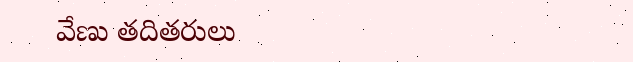వేణు తదితరులు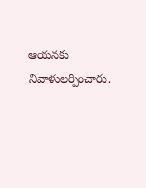ఆయనకు నివాళులర్పించారు.